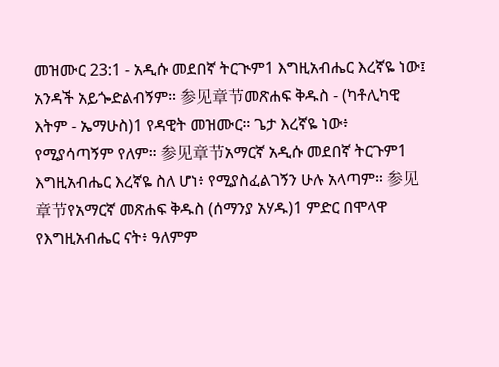መዝሙር 23:1 - አዲሱ መደበኛ ትርጒም1 እግዚአብሔር እረኛዬ ነው፤ አንዳች አይጐድልብኝም። 参见章节መጽሐፍ ቅዱስ - (ካቶሊካዊ እትም - ኤማሁስ)1 የዳዊት መዝሙር። ጌታ እረኛዬ ነው፥ የሚያሳጣኝም የለም። 参见章节አማርኛ አዲሱ መደበኛ ትርጉም1 እግዚአብሔር እረኛዬ ስለ ሆነ፥ የሚያስፈልገኝን ሁሉ አላጣም። 参见章节የአማርኛ መጽሐፍ ቅዱስ (ሰማንያ አሃዱ)1 ምድር በሞላዋ የእግዚአብሔር ናት፥ ዓለምም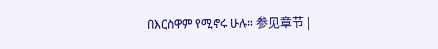በእርስዋም የሚኖሩ ሁሉ። 参见章节 |